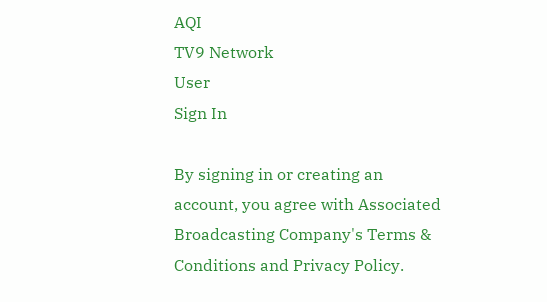AQI
TV9 Network
User
Sign In

By signing in or creating an account, you agree with Associated Broadcasting Company's Terms & Conditions and Privacy Policy.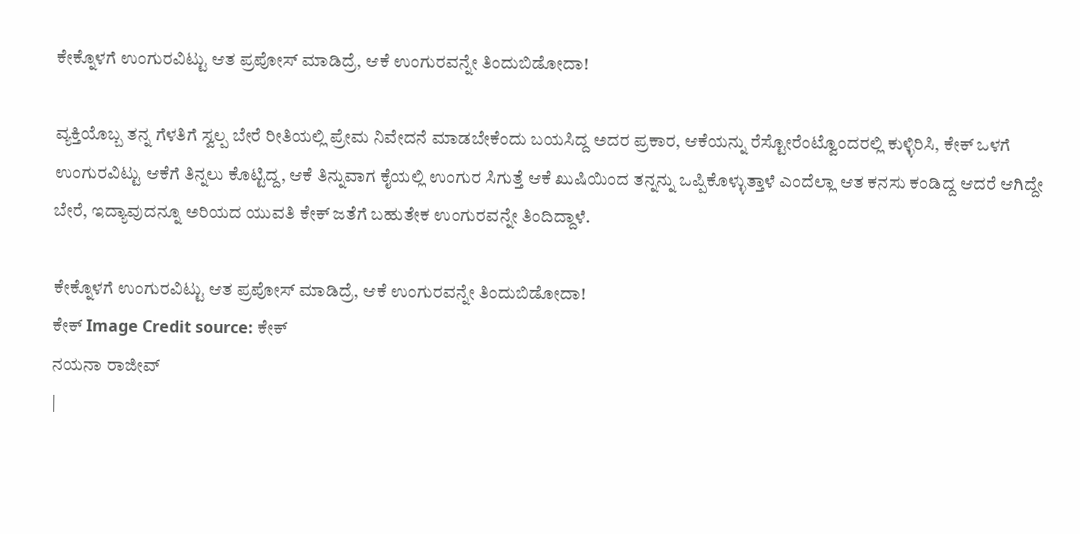ಕೇಕ್ನೊಳಗೆ ಉಂಗುರವಿಟ್ಟು ಆತ ಪ್ರಪೋಸ್ ಮಾಡಿದ್ರೆ, ಆಕೆ ಉಂಗುರವನ್ನೇ ತಿಂದುಬಿಡೋದಾ!

ವ್ಯಕ್ತಿಯೊಬ್ಬ ತನ್ನ ಗೆಳತಿಗೆ ಸ್ವಲ್ಪ ಬೇರೆ ರೀತಿಯಲ್ಲಿ ಪ್ರೇಮ ನಿವೇದನೆ ಮಾಡಬೇಕೆಂದು ಬಯಸಿದ್ದ ಅದರ ಪ್ರಕಾರ, ಆಕೆಯನ್ನು ರೆಸ್ಟೋರೆಂಟ್ವೊಂದರಲ್ಲಿ ಕುಳ್ಳಿರಿಸಿ, ಕೇಕ್ ಒಳಗೆ ಉಂಗುರವಿಟ್ಟು ಆಕೆಗೆ ತಿನ್ನಲು ಕೊಟ್ಟಿದ್ದ, ಆಕೆ ತಿನ್ನುವಾಗ ಕೈಯಲ್ಲಿ ಉಂಗುರ ಸಿಗುತ್ತೆ ಆಕೆ ಖುಷಿಯಿಂದ ತನ್ನನ್ನು ಒಪ್ಪಿಕೊಳ್ಳುತ್ತಾಳೆ ಎಂದೆಲ್ಲಾ ಆತ ಕನಸು ಕಂಡಿದ್ದ ಆದರೆ ಆಗಿದ್ದೇ ಬೇರೆ, ಇದ್ಯಾವುದನ್ನೂ ಅರಿಯದ ಯುವತಿ ಕೇಕ್ ಜತೆಗೆ ಬಹುತೇಕ ಉಂಗುರವನ್ನೇ ತಿಂದಿದ್ದಾಳೆ.

ಕೇಕ್ನೊಳಗೆ ಉಂಗುರವಿಟ್ಟು ಆತ ಪ್ರಪೋಸ್ ಮಾಡಿದ್ರೆ, ಆಕೆ ಉಂಗುರವನ್ನೇ ತಿಂದುಬಿಡೋದಾ!
ಕೇಕ್ Image Credit source: ಕೇಕ್
ನಯನಾ ರಾಜೀವ್
|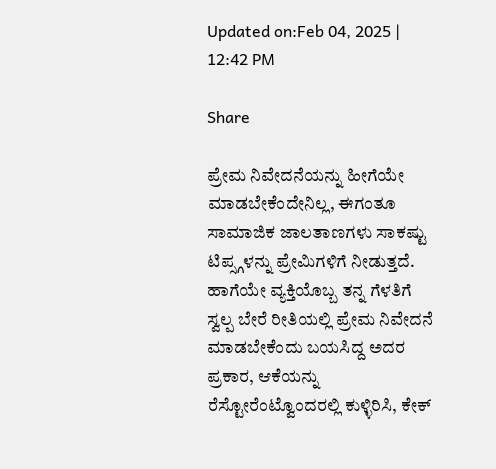Updated on:Feb 04, 2025 | 12:42 PM

Share

ಪ್ರೇಮ ನಿವೇದನೆಯನ್ನು ಹೀಗೆಯೇ ಮಾಡಬೇಕೆಂದೇನಿಲ್ಲ, ಈಗಂತೂ ಸಾಮಾಜಿಕ ಜಾಲತಾಣಗಳು ಸಾಕಷ್ಟು ಟಿಪ್ಸ್ಗಳನ್ನು ಪ್ರೇಮಿಗಳಿಗೆ ನೀಡುತ್ತದೆ. ಹಾಗೆಯೇ ವ್ಯಕ್ತಿಯೊಬ್ಬ ತನ್ನ ಗೆಳತಿಗೆ ಸ್ವಲ್ಪ ಬೇರೆ ರೀತಿಯಲ್ಲಿ ಪ್ರೇಮ ನಿವೇದನೆ ಮಾಡಬೇಕೆಂದು ಬಯಸಿದ್ದ ಅದರ ಪ್ರಕಾರ, ಆಕೆಯನ್ನು ರೆಸ್ಟೋರೆಂಟ್ವೊಂದರಲ್ಲಿ ಕುಳ್ಳಿರಿಸಿ, ಕೇಕ್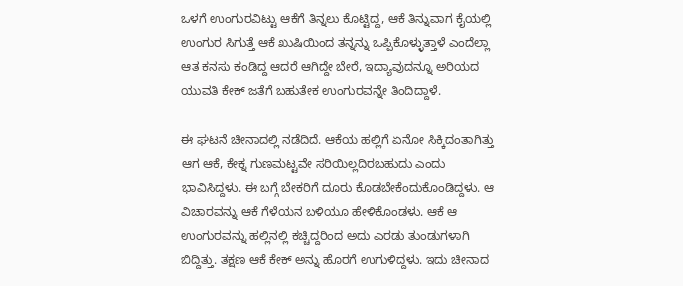ಒಳಗೆ ಉಂಗುರವಿಟ್ಟು ಆಕೆಗೆ ತಿನ್ನಲು ಕೊಟ್ಟಿದ್ದ, ಆಕೆ ತಿನ್ನುವಾಗ ಕೈಯಲ್ಲಿ ಉಂಗುರ ಸಿಗುತ್ತೆ ಆಕೆ ಖುಷಿಯಿಂದ ತನ್ನನ್ನು ಒಪ್ಪಿಕೊಳ್ಳುತ್ತಾಳೆ ಎಂದೆಲ್ಲಾ ಆತ ಕನಸು ಕಂಡಿದ್ದ ಆದರೆ ಆಗಿದ್ದೇ ಬೇರೆ, ಇದ್ಯಾವುದನ್ನೂ ಅರಿಯದ ಯುವತಿ ಕೇಕ್ ಜತೆಗೆ ಬಹುತೇಕ ಉಂಗುರವನ್ನೇ ತಿಂದಿದ್ದಾಳೆ.

ಈ ಘಟನೆ ಚೀನಾದಲ್ಲಿ ನಡೆದಿದೆ. ಆಕೆಯ ಹಲ್ಲಿಗೆ ಏನೋ ಸಿಕ್ಕಿದಂತಾಗಿತ್ತು ಆಗ ಆಕೆ, ಕೇಕ್ನ ಗುಣಮಟ್ಟವೇ ಸರಿಯಿಲ್ಲದಿರಬಹುದು ಎಂದು ಭಾವಿಸಿದ್ದಳು. ಈ ಬಗ್ಗೆ ಬೇಕರಿಗೆ ದೂರು ಕೊಡಬೇಕೆಂದುಕೊಂಡಿದ್ದಳು. ಆ ವಿಚಾರವನ್ನು ಆಕೆ ಗೆಳೆಯನ ಬಳಿಯೂ ಹೇಳಿಕೊಂಡಳು. ಆಕೆ ಆ ಉಂಗುರವನ್ನು ಹಲ್ಲಿನಲ್ಲಿ ಕಚ್ಚಿದ್ದರಿಂದ ಅದು ಎರಡು ತುಂಡುಗಳಾಗಿ ಬಿದ್ದಿತ್ತು. ತಕ್ಷಣ ಆಕೆ ಕೇಕ್ ಅನ್ನು ಹೊರಗೆ ಉಗುಳಿದ್ದಳು. ಇದು ಚೀನಾದ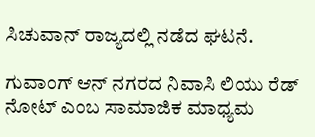ಸಿಚುವಾನ್ ರಾಜ್ಯದಲ್ಲಿ ನಡೆದ ಘಟನೆ.

ಗುವಾಂಗ್ ಆನ್ ನಗರದ ನಿವಾಸಿ ಲಿಯು ರೆಡ್ ನೋಟ್ ಎಂಬ ಸಾಮಾಜಿಕ ಮಾಧ್ಯಮ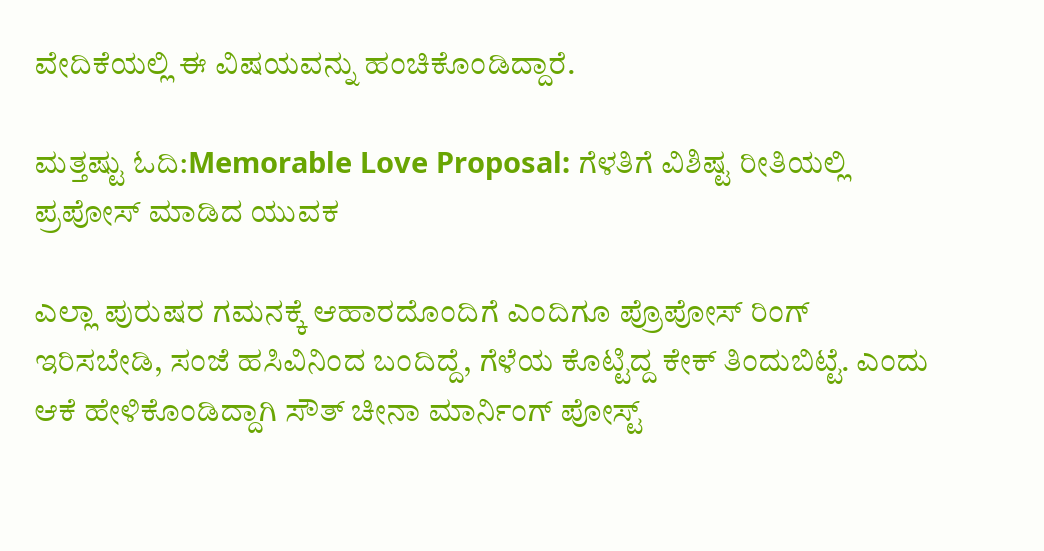ವೇದಿಕೆಯಲ್ಲಿ ಈ ವಿಷಯವನ್ನು ಹಂಚಿಕೊಂಡಿದ್ದಾರೆ.

ಮತ್ತಷ್ಟು ಓದಿ:Memorable Love Proposal: ಗೆಳತಿಗೆ ವಿಶಿಷ್ಟ ರೀತಿಯಲ್ಲಿ ಪ್ರಪೋಸ್ ಮಾಡಿದ ಯುವಕ

ಎಲ್ಲಾ ಪುರುಷರ ಗಮನಕ್ಕೆ ಆಹಾರದೊಂದಿಗೆ ಎಂದಿಗೂ ಪ್ರೊಪೋಸ್ ರಿಂಗ್ ಇರಿಸಬೇಡಿ, ಸಂಜೆ ಹಸಿವಿನಿಂದ ಬಂದಿದ್ದೆ, ಗೆಳೆಯ ಕೊಟ್ಟಿದ್ದ ಕೇಕ್ ತಿಂದುಬಿಟ್ಟೆ. ಎಂದು ಆಕೆ ಹೇಳಿಕೊಂಡಿದ್ದಾಗಿ ಸೌತ್ ಚೀನಾ ಮಾರ್ನಿಂಗ್ ಪೋಸ್ಟ್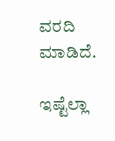ವರದಿ ಮಾಡಿದೆ.

ಇಷ್ಟೆಲ್ಲಾ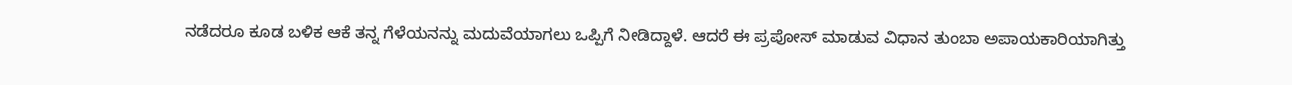ನಡೆದರೂ ಕೂಡ ಬಳಿಕ ಆಕೆ ತನ್ನ ಗೆಳೆಯನನ್ನು ಮದುವೆಯಾಗಲು ಒಪ್ಪಿಗೆ ನೀಡಿದ್ದಾಳೆ. ಆದರೆ ಈ ಪ್ರಪೋಸ್ ಮಾಡುವ ವಿಧಾನ ತುಂಬಾ ಅಪಾಯಕಾರಿಯಾಗಿತ್ತು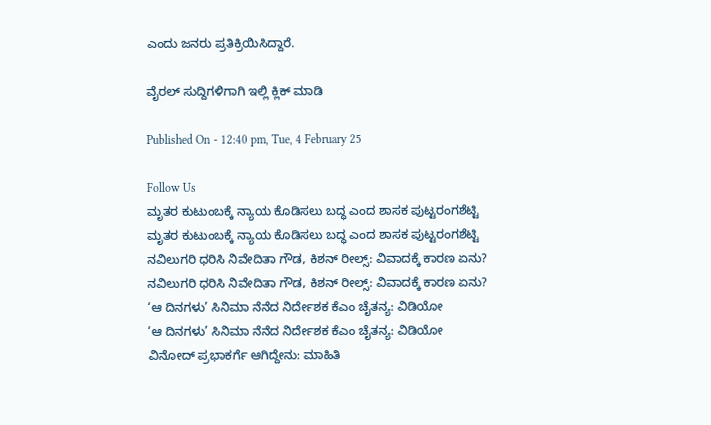ಎಂದು ಜನರು ಪ್ರತಿಕ್ರಿಯಿಸಿದ್ದಾರೆ.

ವೈರಲ್ ಸುದ್ದಿಗಳಿಗಾಗಿ ಇಲ್ಲಿ ಕ್ಲಿಕ್ ಮಾಡಿ

Published On - 12:40 pm, Tue, 4 February 25

Follow Us
ಮೃತರ ಕುಟುಂಬಕ್ಕೆ ನ್ಯಾಯ ಕೊಡಿಸಲು ಬದ್ಧ ಎಂದ ಶಾಸಕ ಪುಟ್ಟರಂಗಶೆಟ್ಟಿ
ಮೃತರ ಕುಟುಂಬಕ್ಕೆ ನ್ಯಾಯ ಕೊಡಿಸಲು ಬದ್ಧ ಎಂದ ಶಾಸಕ ಪುಟ್ಟರಂಗಶೆಟ್ಟಿ
ನವಿಲುಗರಿ ಧರಿಸಿ ನಿವೇದಿತಾ ಗೌಡ, ಕಿಶನ್ ರೀಲ್ಸ್: ವಿವಾದಕ್ಕೆ ಕಾರಣ ಏನು?
ನವಿಲುಗರಿ ಧರಿಸಿ ನಿವೇದಿತಾ ಗೌಡ, ಕಿಶನ್ ರೀಲ್ಸ್: ವಿವಾದಕ್ಕೆ ಕಾರಣ ಏನು?
‘ಆ ದಿನಗಳು’ ಸಿನಿಮಾ ನೆನೆದ ನಿರ್ದೇಶಕ ಕೆಎಂ ಚೈತನ್ಯ: ವಿಡಿಯೋ
‘ಆ ದಿನಗಳು’ ಸಿನಿಮಾ ನೆನೆದ ನಿರ್ದೇಶಕ ಕೆಎಂ ಚೈತನ್ಯ: ವಿಡಿಯೋ
ವಿನೋದ್ ಪ್ರಭಾಕರ್ಗೆ ಆಗಿದ್ದೇನು: ಮಾಹಿತಿ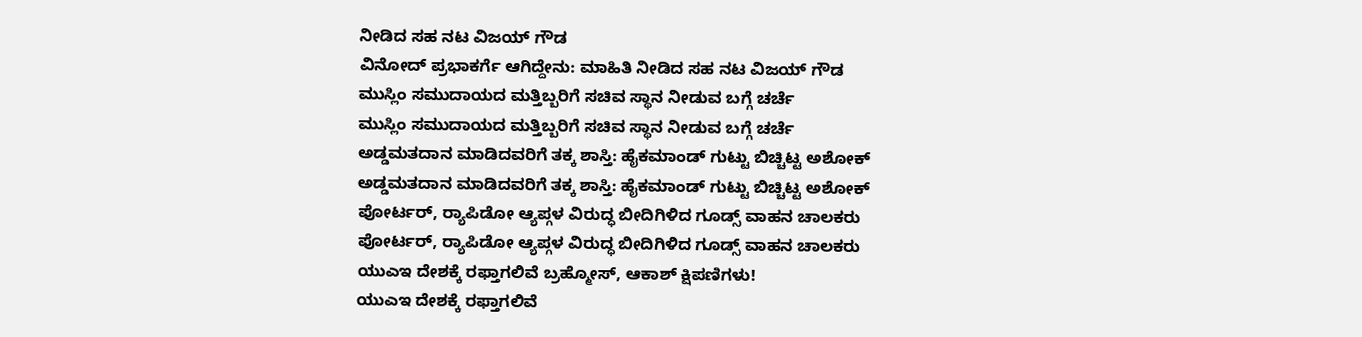ನೀಡಿದ ಸಹ ನಟ ವಿಜಯ್ ಗೌಡ
ವಿನೋದ್ ಪ್ರಭಾಕರ್ಗೆ ಆಗಿದ್ದೇನು: ಮಾಹಿತಿ ನೀಡಿದ ಸಹ ನಟ ವಿಜಯ್ ಗೌಡ
ಮುಸ್ಲಿಂ ಸಮುದಾಯದ ಮತ್ತಿಬ್ಬರಿಗೆ ಸಚಿವ ಸ್ಥಾನ ನೀಡುವ ಬಗ್ಗೆ ಚರ್ಚೆ
ಮುಸ್ಲಿಂ ಸಮುದಾಯದ ಮತ್ತಿಬ್ಬರಿಗೆ ಸಚಿವ ಸ್ಥಾನ ನೀಡುವ ಬಗ್ಗೆ ಚರ್ಚೆ
ಅಡ್ಡಮತದಾನ ಮಾಡಿದವರಿಗೆ ತಕ್ಕ ಶಾಸ್ತಿ: ಹೈಕಮಾಂಡ್ ಗುಟ್ಟು ಬಿಚ್ಚಿಟ್ಟ ಅಶೋಕ್
ಅಡ್ಡಮತದಾನ ಮಾಡಿದವರಿಗೆ ತಕ್ಕ ಶಾಸ್ತಿ: ಹೈಕಮಾಂಡ್ ಗುಟ್ಟು ಬಿಚ್ಚಿಟ್ಟ ಅಶೋಕ್
ಪೋರ್ಟರ್, ರ‍್ಯಾಪಿಡೋ ಆ್ಯಪ್ಗಳ ವಿರುದ್ಧ ಬೀದಿಗಿಳಿದ ಗೂಡ್ಸ್ ವಾಹನ ಚಾಲಕರು
ಪೋರ್ಟರ್, ರ‍್ಯಾಪಿಡೋ ಆ್ಯಪ್ಗಳ ವಿರುದ್ಧ ಬೀದಿಗಿಳಿದ ಗೂಡ್ಸ್ ವಾಹನ ಚಾಲಕರು
ಯುಎಇ ದೇಶಕ್ಕೆ ರಫ್ತಾಗಲಿವೆ ಬ್ರಹ್ಮೋಸ್, ಆಕಾಶ್ ಕ್ಷಿಪಣಿಗಳು!
ಯುಎಇ ದೇಶಕ್ಕೆ ರಫ್ತಾಗಲಿವೆ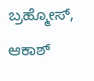ಬ್ರಹ್ಮೋಸ್, ಆಕಾಶ್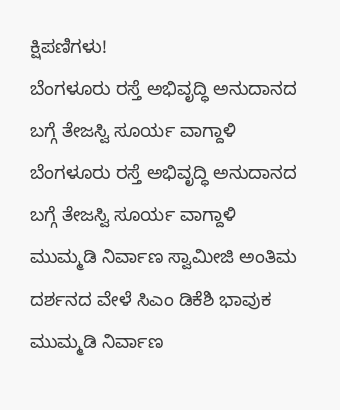ಕ್ಷಿಪಣಿಗಳು!
ಬೆಂಗಳೂರು ರಸ್ತೆ ಅಭಿವೃದ್ಧಿ ಅನುದಾನದ ಬಗ್ಗೆ ತೇಜಸ್ವಿ ಸೂರ್ಯ ವಾಗ್ದಾಳಿ
ಬೆಂಗಳೂರು ರಸ್ತೆ ಅಭಿವೃದ್ಧಿ ಅನುದಾನದ ಬಗ್ಗೆ ತೇಜಸ್ವಿ ಸೂರ್ಯ ವಾಗ್ದಾಳಿ
ಮುಮ್ಮಡಿ ನಿರ್ವಾಣ ಸ್ವಾಮೀಜಿ ಅಂತಿಮ ದರ್ಶನದ ವೇಳೆ ಸಿಎಂ ಡಿಕೆಶಿ ಭಾವುಕ
ಮುಮ್ಮಡಿ ನಿರ್ವಾಣ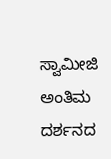ಸ್ವಾಮೀಜಿ ಅಂತಿಮ ದರ್ಶನದ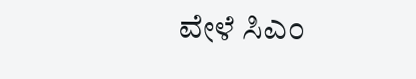ವೇಳೆ ಸಿಎಂ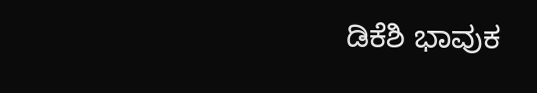ಡಿಕೆಶಿ ಭಾವುಕ